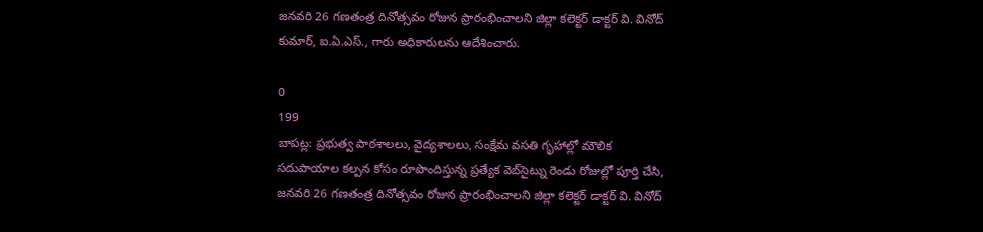జనవరి 26 గణతంత్ర దినోత్సవం రోజున ప్రారంభించాలని జిల్లా కలెక్టర్ డాక్టర్ వి. వినోద్ కుమార్, ఐ.ఏ.ఎస్., గారు అధికారులను ఆదేశించారు.

0
199
బాపట్ల: ప్రభుత్వ పాఠశాలలు, వైద్యశాలలు, సంక్షేమ వసతి గృహాల్లో మౌలిక సదుపాయాల కల్పన కోసం రూపొందిస్తున్న ప్రత్యేక వెబ్‌సైట్ను రెండు రోజుల్లో పూర్తి చేసి, జనవరి 26 గణతంత్ర దినోత్సవం రోజున ప్రారంభించాలని జిల్లా కలెక్టర్ డాక్టర్ వి. వినోద్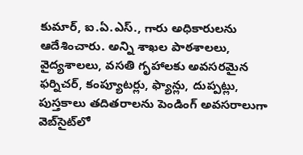కుమార్, ఐ.ఏ.ఎస్., గారు అధికారులను ఆదేశించారు. అన్ని శాఖల పాఠశాలలు, వైద్యశాలలు, వసతి గృహాలకు అవసరమైన ఫర్నిచర్, కంప్యూటర్లు, ఫ్యాన్లు, దుప్పట్లు, పుస్తకాలు తదితరాలను పెండింగ్ అవసరాలుగా వెబ్‌సైట్‌లో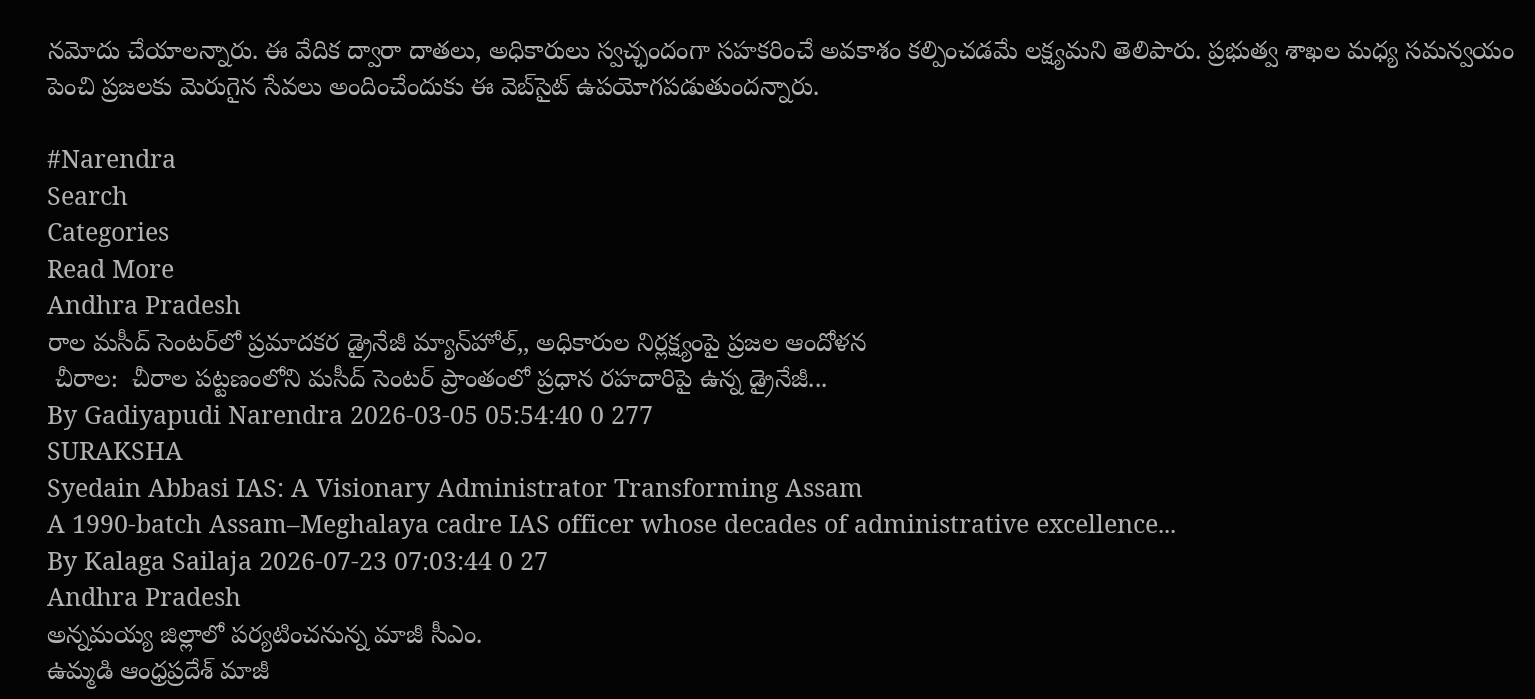నమోదు చేయాలన్నారు. ఈ వేదిక ద్వారా దాతలు, అధికారులు స్వచ్ఛందంగా సహకరించే అవకాశం కల్పించడమే లక్ష్యమని తెలిపారు. ప్రభుత్వ శాఖల మధ్య సమన్వయం పెంచి ప్రజలకు మెరుగైన సేవలు అందించేందుకు ఈ వెబ్‌సైట్ ఉపయోగపడుతుందన్నారు.

#Narendra
Search
Categories
Read More
Andhra Pradesh
రాల మసీద్ సెంటర్‌లో ప్రమాదకర డ్రైనేజీ మ్యాన్‌హోల్,, అధికారుల నిర్లక్ష్యంపై ప్రజల ఆందోళన
 చీరాల:  చీరాల పట్టణంలోని మసీద్ సెంటర్ ప్రాంతంలో ప్రధాన రహదారిపై ఉన్న డ్రైనేజీ...
By Gadiyapudi Narendra 2026-03-05 05:54:40 0 277
SURAKSHA
Syedain Abbasi IAS: A Visionary Administrator Transforming Assam
A 1990-batch Assam–Meghalaya cadre IAS officer whose decades of administrative excellence...
By Kalaga Sailaja 2026-07-23 07:03:44 0 27
Andhra Pradesh
అన్నమయ్య జిల్లాలో పర్యటించనున్న మాజీ సీఎం.
ఉమ్మడి ఆంధ్రప్రదేశ్ మాజీ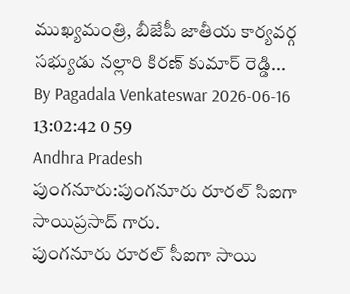ముఖ్యమంత్రి, బీజేపీ జాతీయ కార్యవర్గ సభ్యుడు నల్లారి కిరణ్ కుమార్ రెడ్డి...
By Pagadala Venkateswar 2026-06-16 13:02:42 0 59
Andhra Pradesh
పుంగనూరు:పుంగనూరు రూరల్ సిఐగా సాయిప్రసాద్ గారు.
పుంగనూరు రూరల్ సీఐగా సాయి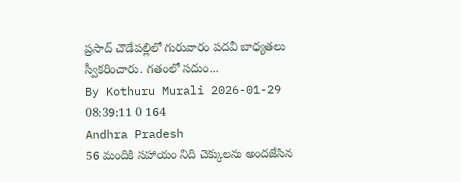ప్రసాద్ చౌడేపల్లిలో గురువారం పదవీ బాధ్యతలు స్వీకరించారు. గతంలో సదుం...
By Kothuru Murali 2026-01-29 08:39:11 0 164
Andhra Pradesh
56 మందికి సహాయం నిది చెక్కులను అందజేసిన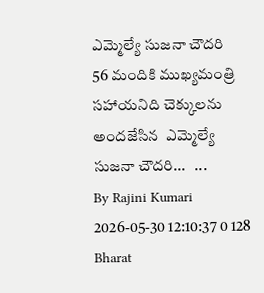ఎమ్మెల్యే సుజనా చౌదరి
56 మందికి ముఖ్యమంత్రి సహాయనిది చెక్కులను అందజేసిన  ఎమ్మెల్యే సుజనా చౌదరి...   ...
By Rajini Kumari 2026-05-30 12:10:37 0 128
Bharat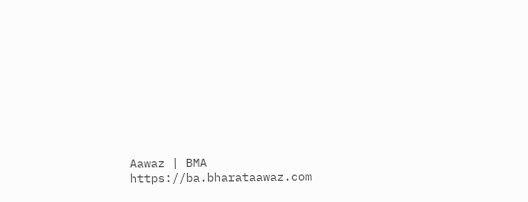Aawaz | BMA https://ba.bharataawaz.com